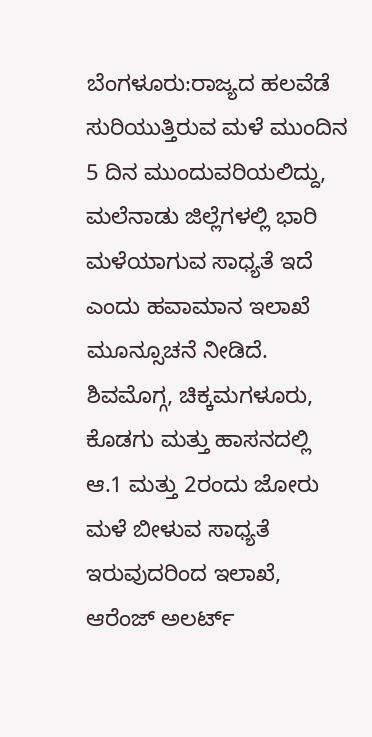ಬೆಂಗಳೂರು:ರಾಜ್ಯದ ಹಲವೆಡೆ ಸುರಿಯುತ್ತಿರುವ ಮಳೆ ಮುಂದಿನ 5 ದಿನ ಮುಂದುವರಿಯಲಿದ್ದು, ಮಲೆನಾಡು ಜಿಲ್ಲೆಗಳಲ್ಲಿ ಭಾರಿ ಮಳೆಯಾಗುವ ಸಾಧ್ಯತೆ ಇದೆ ಎಂದು ಹವಾಮಾನ ಇಲಾಖೆ ಮೂನ್ಸೂಚನೆ ನೀಡಿದೆ.
ಶಿವಮೊಗ್ಗ, ಚಿಕ್ಕಮಗಳೂರು, ಕೊಡಗು ಮತ್ತು ಹಾಸನದಲ್ಲಿ ಆ.1 ಮತ್ತು 2ರಂದು ಜೋರು ಮಳೆ ಬೀಳುವ ಸಾಧ್ಯತೆ ಇರುವುದರಿಂದ ಇಲಾಖೆ, ಆರೆಂಜ್ ಅಲರ್ಟ್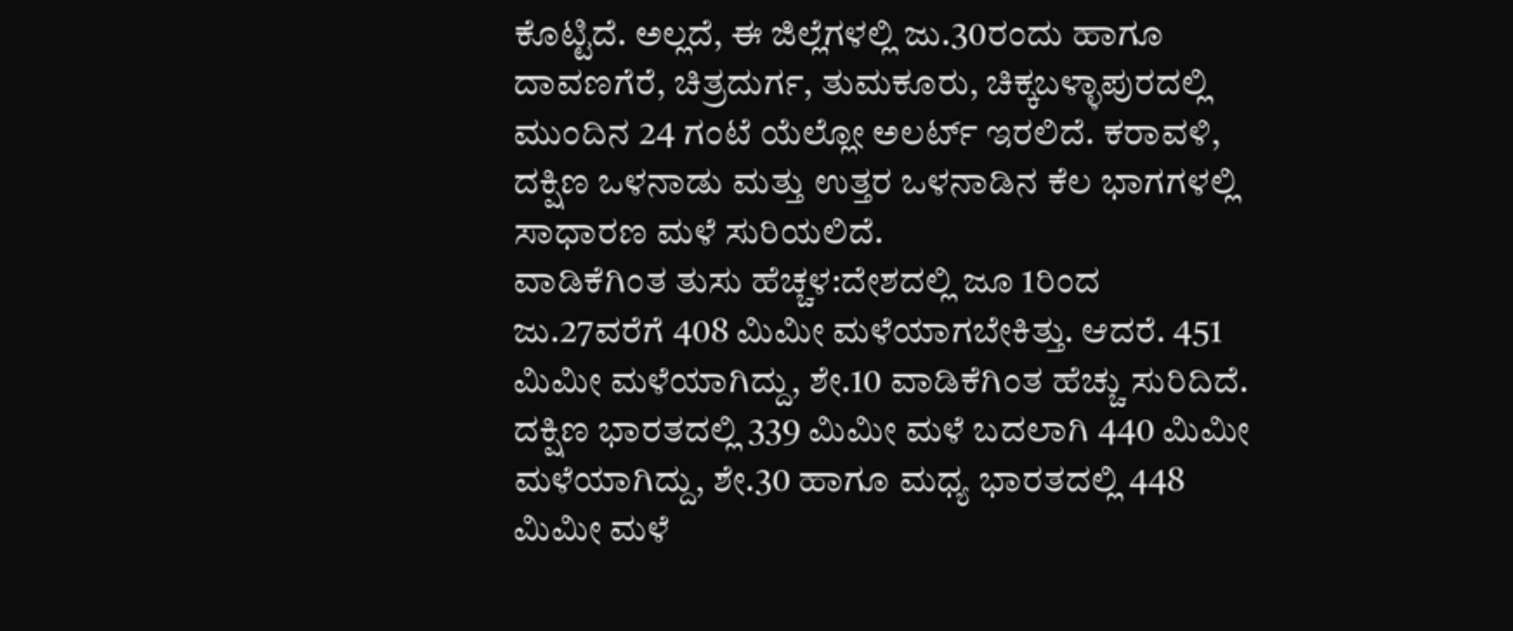ಕೊಟ್ಟಿದೆ. ಅಲ್ಲದೆ, ಈ ಜಿಲ್ಲೆಗಳಲ್ಲಿ ಜು.30ರಂದು ಹಾಗೂ ದಾವಣಗೆರೆ, ಚಿತ್ರದುರ್ಗ, ತುಮಕೂರು, ಚಿಕ್ಕಬಳ್ಳಾಪುರದಲ್ಲಿ ಮುಂದಿನ 24 ಗಂಟೆ ಯೆಲ್ಲೋ ಅಲರ್ಟ್ ಇರಲಿದೆ. ಕರಾವಳಿ, ದಕ್ಷಿಣ ಒಳನಾಡು ಮತ್ತು ಉತ್ತರ ಒಳನಾಡಿನ ಕೆಲ ಭಾಗಗಳಲ್ಲಿ ಸಾಧಾರಣ ಮಳೆ ಸುರಿಯಲಿದೆ.
ವಾಡಿಕೆಗಿಂತ ತುಸು ಹೆಚ್ಚಳ:ದೇಶದಲ್ಲಿ ಜೂ 1ರಿಂದ ಜು.27ವರೆಗೆ 408 ಮಿಮೀ ಮಳೆಯಾಗಬೇಕಿತ್ತು. ಆದರೆ. 451 ಮಿಮೀ ಮಳೆಯಾಗಿದ್ದು, ಶೇ.10 ವಾಡಿಕೆಗಿಂತ ಹೆಚ್ಚು ಸುರಿದಿದೆ. ದಕ್ಷಿಣ ಭಾರತದಲ್ಲಿ 339 ಮಿಮೀ ಮಳೆ ಬದಲಾಗಿ 440 ಮಿಮೀ ಮಳೆಯಾಗಿದ್ದು, ಶೇ.30 ಹಾಗೂ ಮಧ್ಯ ಭಾರತದಲ್ಲಿ 448 ಮಿಮೀ ಮಳೆ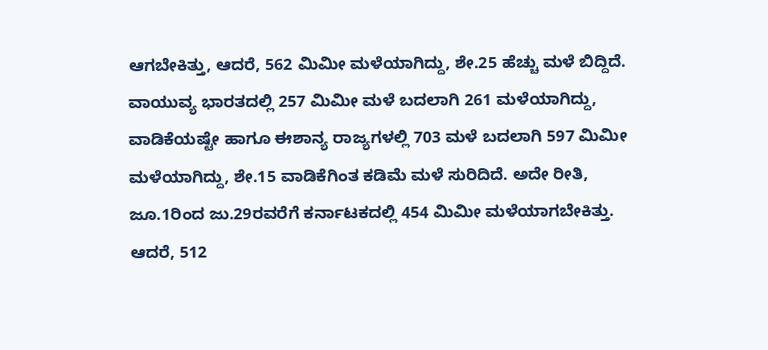ಆಗಬೇಕಿತ್ತು, ಆದರೆ, 562 ಮಿಮೀ ಮಳೆಯಾಗಿದ್ದು, ಶೇ.25 ಹೆಚ್ಚು ಮಳೆ ಬಿದ್ದಿದೆ. ವಾಯುವ್ಯ ಭಾರತದಲ್ಲಿ 257 ಮಿಮೀ ಮಳೆ ಬದಲಾಗಿ 261 ಮಳೆಯಾಗಿದ್ದು, ವಾಡಿಕೆಯಷ್ಟೇ ಹಾಗೂ ಈಶಾನ್ಯ ರಾಜ್ಯಗಳಲ್ಲಿ 703 ಮಳೆ ಬದಲಾಗಿ 597 ಮಿಮೀ ಮಳೆಯಾಗಿದ್ದು, ಶೇ.15 ವಾಡಿಕೆಗಿಂತ ಕಡಿಮೆ ಮಳೆ ಸುರಿದಿದೆ. ಅದೇ ರೀತಿ, ಜೂ.1ರಿಂದ ಜು.29ರವರೆಗೆ ಕರ್ನಾಟಕದಲ್ಲಿ 454 ಮಿಮೀ ಮಳೆಯಾಗಬೇಕಿತ್ತು. ಆದರೆ, 512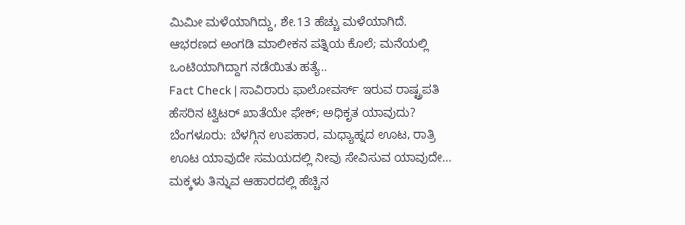ಮಿಮೀ ಮಳೆಯಾಗಿದ್ದು, ಶೇ.13 ಹೆಚ್ಚು ಮಳೆಯಾಗಿದೆ.
ಆಭರಣದ ಅಂಗಡಿ ಮಾಲೀಕನ ಪತ್ನಿಯ ಕೊಲೆ; ಮನೆಯಲ್ಲಿ ಒಂಟಿಯಾಗಿದ್ದಾಗ ನಡೆಯಿತು ಹತ್ಯೆ..
Fact Check | ಸಾವಿರಾರು ಫಾಲೋವರ್ಸ್ ಇರುವ ರಾಷ್ಟ್ರಪತಿ ಹೆಸರಿನ ಟ್ವಿಟರ್ ಖಾತೆಯೇ ಫೇಕ್; ಅಧಿಕೃತ ಯಾವುದು?
ಬೆಂಗಳೂರು: ಬೆಳಗ್ಗಿನ ಉಪಹಾರ, ಮಧ್ಯಾಹ್ನದ ಊಟ, ರಾತ್ರಿ ಊಟ ಯಾವುದೇ ಸಮಯದಲ್ಲಿ ನೀವು ಸೇವಿಸುವ ಯಾವುದೇ…
ಮಕ್ಕಳು ತಿನ್ನುವ ಆಹಾರದಲ್ಲಿ ಹೆಚ್ಚಿನ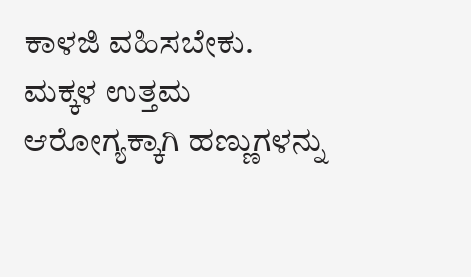ಕಾಳಜಿ ವಹಿಸಬೇಕು. ಮಕ್ಕಳ ಉತ್ತಮ ಆರೋಗ್ಯಕ್ಕಾಗಿ ಹಣ್ಣುಗಳನ್ನು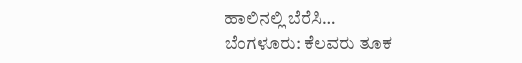ಹಾಲಿನಲ್ಲಿ ಬೆರೆಸಿ…
ಬೆಂಗಳೂರು: ಕೆಲವರು ತೂಕ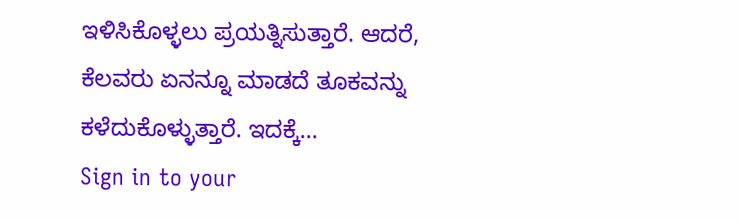ಇಳಿಸಿಕೊಳ್ಳಲು ಪ್ರಯತ್ನಿಸುತ್ತಾರೆ. ಆದರೆ, ಕೆಲವರು ಏನನ್ನೂ ಮಾಡದೆ ತೂಕವನ್ನು ಕಳೆದುಕೊಳ್ಳುತ್ತಾರೆ. ಇದಕ್ಕೆ…
Sign in to your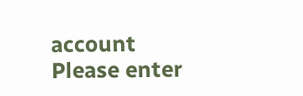account
Please enter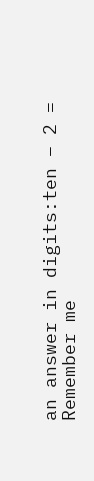an answer in digits:ten − 2 =
Remember me